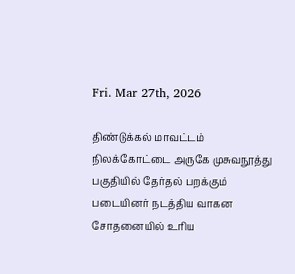Fri. Mar 27th, 2026

திண்டுக்கல் மாவட்டம் நிலக்கோட்டை அருகே முசுவநூத்து பகுதியில் தேர்தல் பறக்கும் படையினர் நடத்திய வாகன சோதனையில் உரிய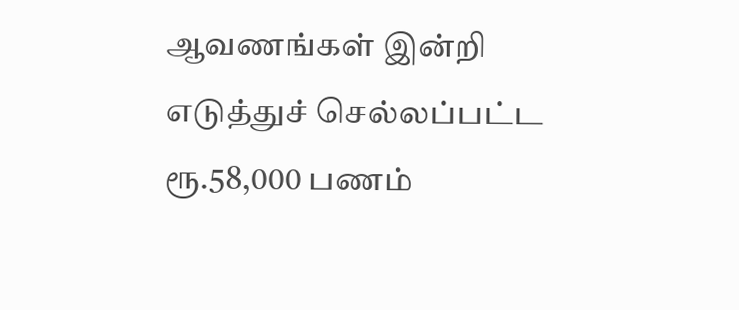ஆவணங்கள் இன்றி எடுத்துச் செல்லப்பட்ட ரூ.58,000 பணம்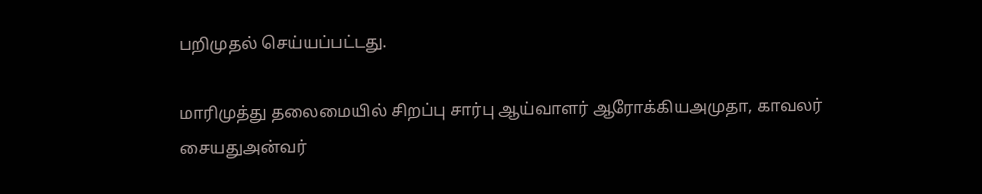பறிமுதல் செய்யப்பட்டது.

மாரிமுத்து தலைமையில் சிறப்பு சார்பு ஆய்வாளர் ஆரோக்கியஅமுதா, காவலர் சையதுஅன்வர்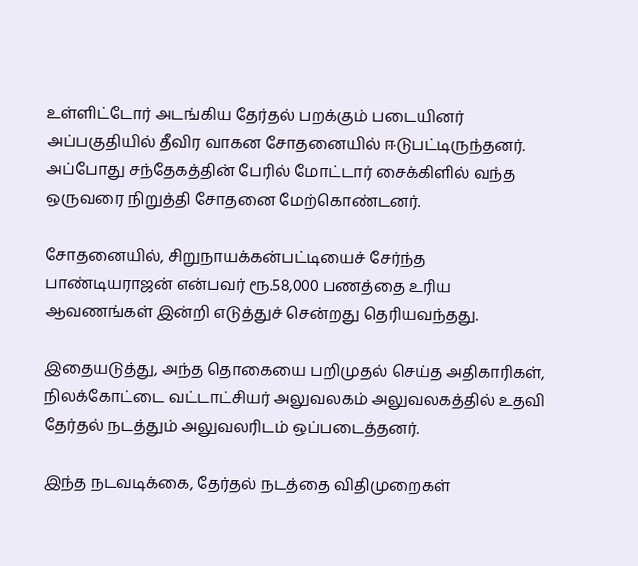உள்ளிட்டோர் அடங்கிய தேர்தல் பறக்கும் படையினர் அப்பகுதியில் தீவிர வாகன சோதனையில் ஈடுபட்டிருந்தனர். அப்போது சந்தேகத்தின் பேரில் மோட்டார் சைக்கிளில் வந்த ஒருவரை நிறுத்தி சோதனை மேற்கொண்டனர்.

சோதனையில், சிறுநாயக்கன்பட்டியைச் சேர்ந்த பாண்டியராஜன் என்பவர் ரூ.58,000 பணத்தை உரிய ஆவணங்கள் இன்றி எடுத்துச் சென்றது தெரியவந்தது.

இதையடுத்து, அந்த தொகையை பறிமுதல் செய்த அதிகாரிகள், நிலக்கோட்டை வட்டாட்சியர் அலுவலகம் அலுவலகத்தில் உதவி தேர்தல் நடத்தும் அலுவலரிடம் ஒப்படைத்தனர்.

இந்த நடவடிக்கை, தேர்தல் நடத்தை விதிமுறைகள்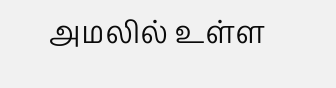அமலில் உள்ள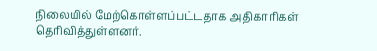நிலையில் மேற்கொள்ளப்பட்டதாக அதிகாரிகள் தெரிவித்துள்ளனர்.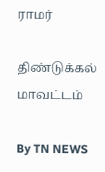ராமர்

திண்டுக்கல் மாவட்டம்

By TN NEWS